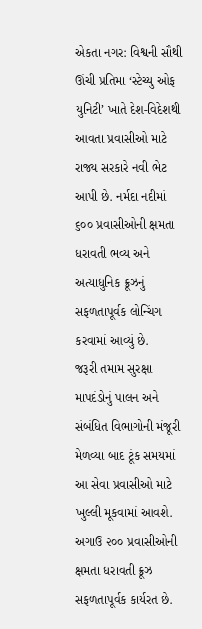એકતા નગર: વિશ્વની સૌથી ઊંચી પ્રતિમા ‘સ્ટેચ્યુ ઓફ યુનિટી’ ખાતે દેશ-વિદેશથી આવતા પ્રવાસીઓ માટે રાજ્ય સરકારે નવી ભેટ આપી છે. નર્મદા નદીમાં ૬૦૦ પ્રવાસીઓની ક્ષમતા ધરાવતી ભવ્ય અને અત્યાધુનિક ક્રૂઝનું સફળતાપૂર્વક લોન્ચિંગ કરવામાં આવ્યું છે.
જરૂરી તમામ સુરક્ષા માપદંડોનું પાલન અને સંબંધિત વિભાગોની મંજૂરી મેળવ્યા બાદ ટૂંક સમયમાં આ સેવા પ્રવાસીઓ માટે ખુલ્લી મૂકવામાં આવશે.
અગાઉ ૨૦૦ પ્રવાસીઓની ક્ષમતા ધરાવતી ક્રૂઝ સફળતાપૂર્વક કાર્યરત છે.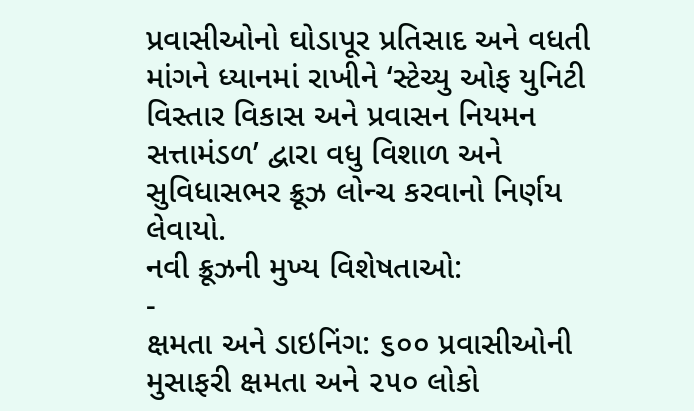પ્રવાસીઓનો ઘોડાપૂર પ્રતિસાદ અને વધતી માંગને ધ્યાનમાં રાખીને ‘સ્ટેચ્યુ ઓફ યુનિટી વિસ્તાર વિકાસ અને પ્રવાસન નિયમન સત્તામંડળ’ દ્વારા વધુ વિશાળ અને સુવિધાસભર ક્રૂઝ લોન્ચ કરવાનો નિર્ણય લેવાયો.
નવી ક્રૂઝની મુખ્ય વિશેષતાઓ:
-
ક્ષમતા અને ડાઇનિંગ: ૬૦૦ પ્રવાસીઓની મુસાફરી ક્ષમતા અને ૨૫૦ લોકો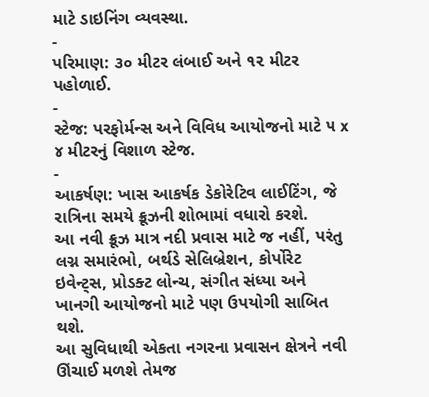માટે ડાઇનિંગ વ્યવસ્થા.
-
પરિમાણ: ૩૦ મીટર લંબાઈ અને ૧૨ મીટર પહોળાઈ.
-
સ્ટેજ: પરફોર્મન્સ અને વિવિધ આયોજનો માટે ૫ x ૪ મીટરનું વિશાળ સ્ટેજ.
-
આકર્ષણ: ખાસ આકર્ષક ડેકોરેટિવ લાઈટિંગ, જે રાત્રિના સમયે ક્રૂઝની શોભામાં વધારો કરશે.
આ નવી ક્રૂઝ માત્ર નદી પ્રવાસ માટે જ નહીં, પરંતુ લગ્ન સમારંભો, બર્થડે સેલિબ્રેશન, કોર્પોરેટ ઇવેન્ટ્સ, પ્રોડક્ટ લોન્ચ, સંગીત સંધ્યા અને ખાનગી આયોજનો માટે પણ ઉપયોગી સાબિત થશે.
આ સુવિધાથી એકતા નગરના પ્રવાસન ક્ષેત્રને નવી ઊંચાઈ મળશે તેમજ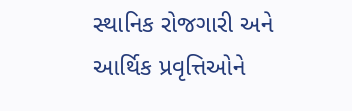સ્થાનિક રોજગારી અને આર્થિક પ્રવૃત્તિઓને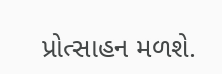પ્રોત્સાહન મળશે.